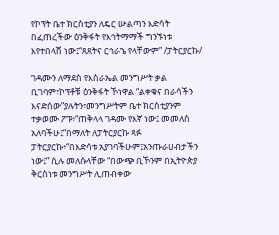የኮፕት ቤተ ክርስቲያን ለዴር ሡልጣን እድሳት በፈጠረችው ዕንቅፋት የእኅትማማች ግንኙነቱ እየተበላሸ ነው፤“ጸጸትና ርኅራኄ የላቸውም” /ፓትርያርኩ/

ገዳሙን ለማደስ የእስራኤል መንግሥት ቃል ቢገባም፣ኮፕቶቹ ዕንቅፋት ኾነዋል “ልቀቁና በራሳችን እናድሰው”ያሉትን፣መንግሥትም ቤተ ክርስቲያንም ተቃወሙ ፖፑ፥“ጠቅላላ ገዳሙ የእኛ ነው፤ መመለስ አለባችሁ፤”በማለት ለፓትርያርኩ ጻፉ ፓትርያርኩ፥“በእድሳቱ አያገባችሁም፤አንጡራሀብታችን ነው፤” ሲሉ መለሱላቸው “በውጭ ቢኾንም በኢትዮጵያ ቅርስነቱ መንግሥት ሊጠብቀው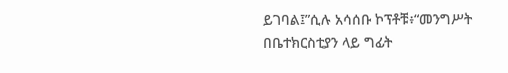ይገባል፤”ሲሉ አሳሰቡ ኮፕቶቹ፥“መንግሥት በቤተክርስቲያን ላይ ግፊት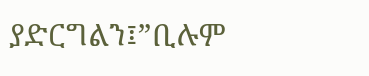ያድርግልን፤”ቢሉም